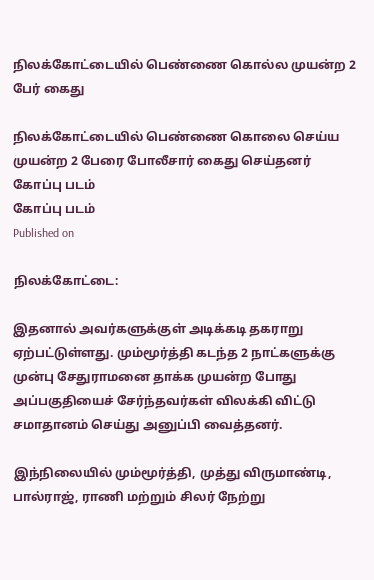நிலக்கோட்டையில் பெண்ணை கொல்ல முயன்ற 2 பேர் கைது

நிலக்கோட்டையில் பெண்ணை கொலை செய்ய முயன்ற 2 பேரை போலீசார் கைது செய்தனர்
கோப்பு படம்
கோப்பு படம்
Published on

நிலக்கோட்டை:

இதனால் அவர்களுக்குள் அடிக்கடி தகராறு ஏற்பட்டுள்ளது. மும்மூர்த்தி கடந்த 2 நாட்களுக்கு முன்பு சேதுராமனை தாக்க முயன்ற போது அப்பகுதியைச் சேர்ந்தவர்கள் விலக்கி விட்டு சமாதானம் செய்து அனுப்பி வைத்தனர்.

இந்நிலையில் மும்மூர்த்தி, முத்து விருமாண்டி, பால்ராஜ், ராணி மற்றும் சிலர் நேற்று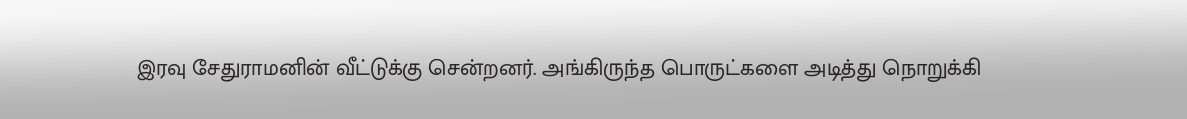இரவு சேதுராமனின் வீட்டுக்கு சென்றனர். அங்கிருந்த பொருட்களை அடித்து நொறுக்கி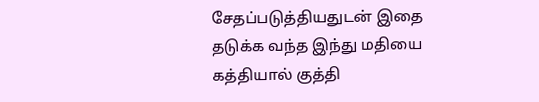சேதப்படுத்தியதுடன் இதை தடுக்க வந்த இந்து மதியை கத்தியால் குத்தி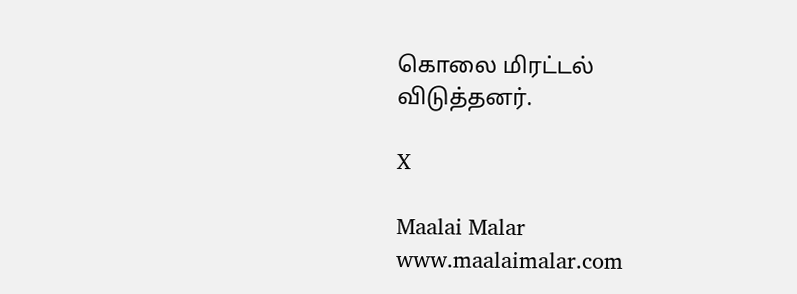கொலை மிரட்டல் விடுத்தனர்.

X

Maalai Malar
www.maalaimalar.com